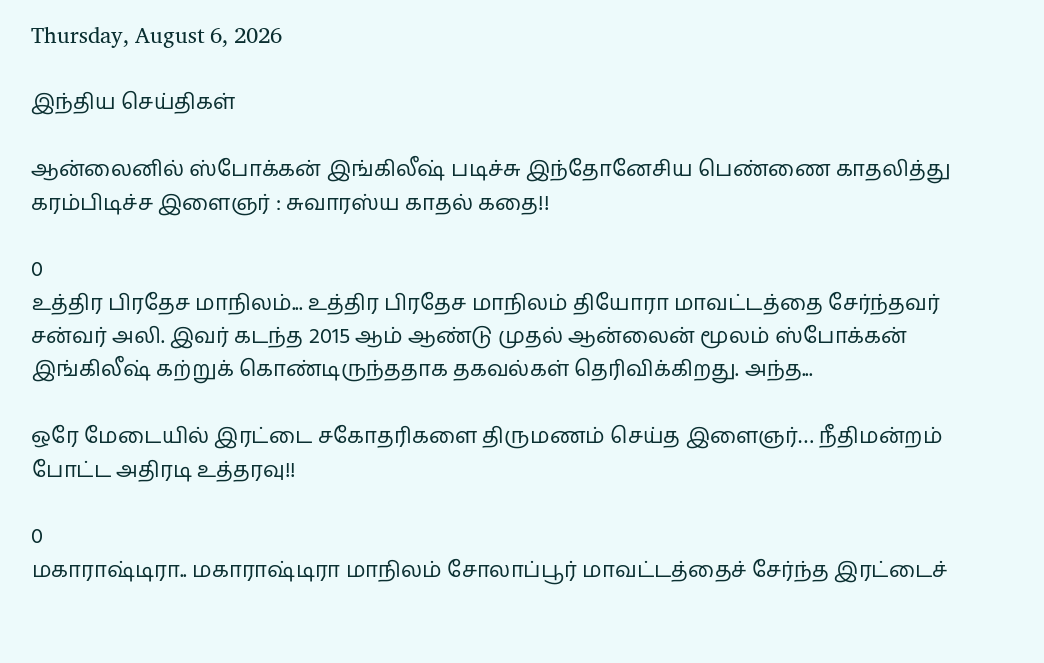Thursday, August 6, 2026

இந்திய செய்திகள்

ஆன்லைனில் ஸ்போக்கன் இங்கிலீஷ் படிச்சு இந்தோனேசிய பெண்ணை காதலித்து கரம்பிடிச்ச இளைஞர் : சுவாரஸ்ய காதல் கதை!!

0
உத்திர பிரதேச மாநிலம்... உத்திர பிரதேச மாநிலம் தியோரா மாவட்டத்தை சேர்ந்தவர் சன்வர் அலி. இவர் கடந்த 2015 ஆம் ஆண்டு முதல் ஆன்லைன் மூலம் ஸ்போக்கன் இங்கிலீஷ் கற்றுக் கொண்டிருந்ததாக தகவல்கள் தெரிவிக்கிறது. அந்த...

ஒரே மேடையில் இரட்டை சகோதரிகளை திருமணம் செய்த இளைஞர்… நீதிமன்றம் போட்ட அதிரடி உத்தரவு!!

0
மகாராஷ்டிரா.. மகாராஷ்டிரா மாநிலம் சோலாப்பூர் மாவட்டத்தைச் சேர்ந்த இரட்டைச்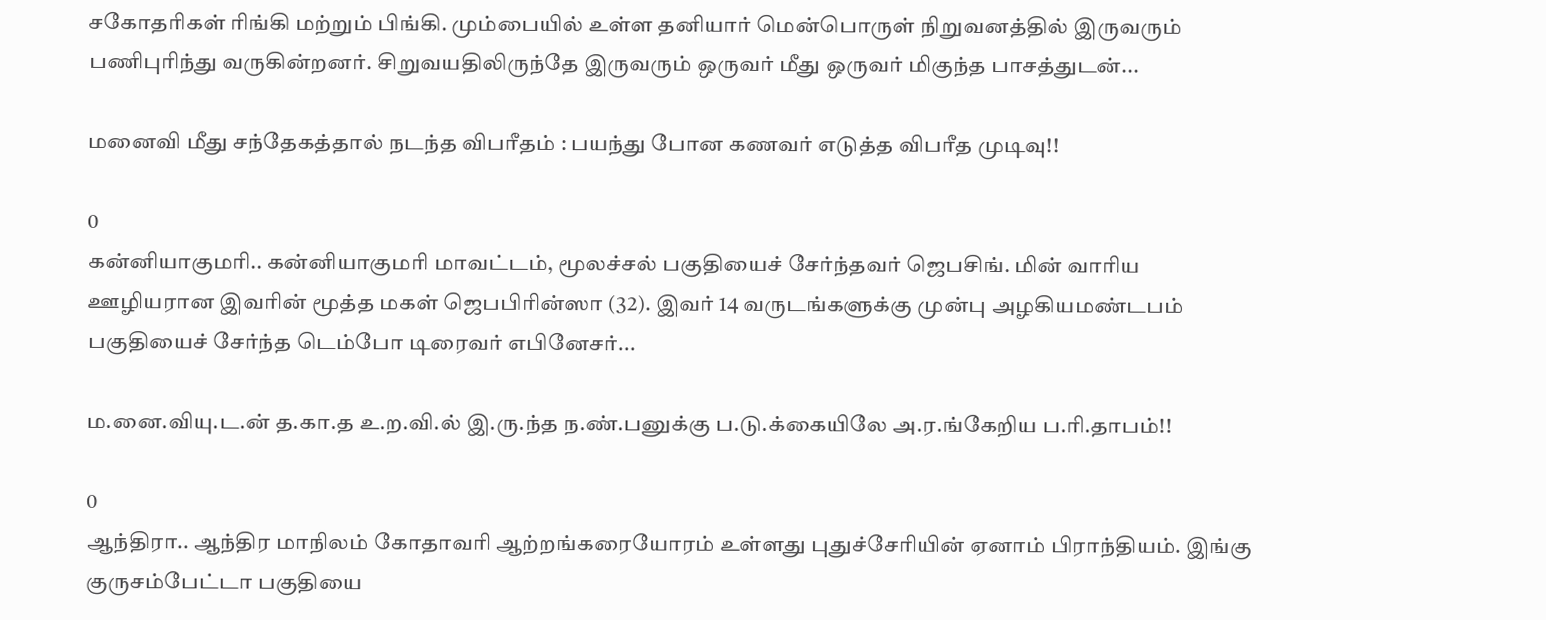சகோதரிகள் ரிங்கி மற்றும் பிங்கி. மும்பையில் உள்ள தனியார் மென்பொருள் நிறுவனத்தில் இருவரும் பணிபுரிந்து வருகின்றனர். சிறுவயதிலிருந்தே இருவரும் ஒருவர் மீது ஒருவர் மிகுந்த பாசத்துடன்...

மனைவி மீது சந்தேகத்தால் நடந்த விபரீதம் : பயந்து போன கணவர் எடுத்த விபரீத முடிவு!!

0
கன்னியாகுமரி.. கன்னியாகுமரி மாவட்டம், மூலச்சல் பகுதியைச் சேர்ந்தவர் ஜெபசிங். மின் வாரிய ஊழியரான இவரின் மூத்த மகள் ஜெபபிரின்ஸா (32). இவர் 14 வருடங்களுக்கு முன்பு அழகியமண்டபம் பகுதியைச் சேர்ந்த டெம்போ டிரைவர் எபினேசர்...

ம.னை.வியு.ட.ன் த.கா.த உ.ற.வி.ல் இ.ரு.ந்த ந.ண்.பனுக்கு ப.டு.க்கையிலே அ.ர.ங்கேறிய ப.ரி.தாபம்!!

0
ஆந்திரா.. ஆந்திர மாநிலம் கோதாவரி ஆற்றங்கரையோரம் உள்ளது புதுச்சேரியின் ஏனாம் பிராந்தியம். இங்கு குருசம்பேட்டா பகுதியை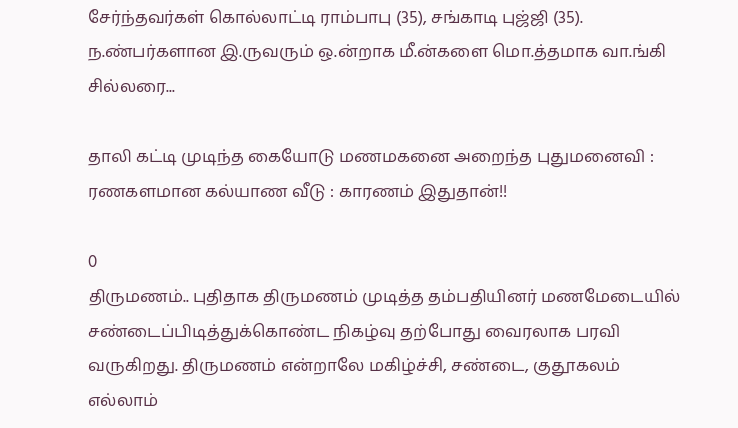சேர்ந்தவர்கள் கொல்லாட்டி ராம்பாபு (35), சங்காடி புஜ்ஜி (35). ந.ண்பர்களான இ.ருவரும் ஒ.ன்றாக மீ.ன்களை மொ.த்தமாக வா.ங்கி சில்லரை...

தாலி கட்டி முடிந்த கையோடு மணமகனை அறைந்த புதுமனைவி : ரணகளமான கல்யாண வீடு : காரணம் இதுதான்!!

0
திருமணம்.. புதிதாக திருமணம் முடித்த தம்பதியினர் மணமேடையில் சண்டைப்பிடித்துக்கொண்ட நிகழ்வு தற்போது வைரலாக பரவி வருகிறது. திருமணம் என்றாலே மகிழ்ச்சி, சண்டை, குதூகலம் எல்லாம்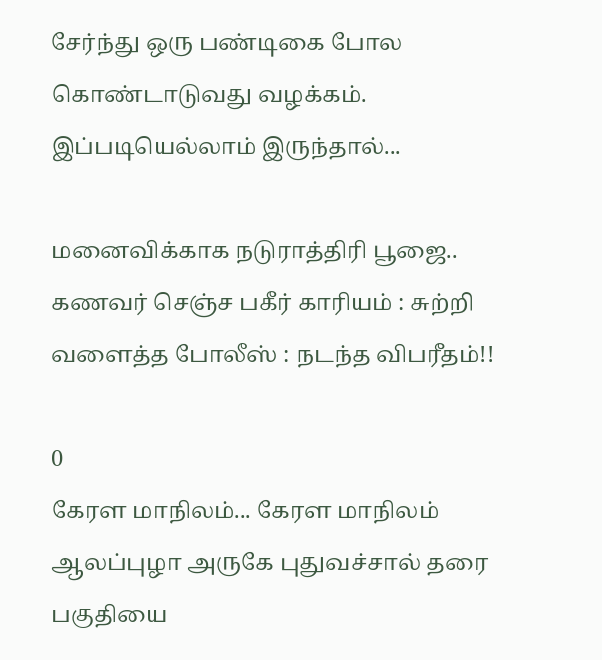சேர்ந்து ஒரு பண்டிகை போல கொண்டாடுவது வழக்கம். இப்படியெல்லாம் இருந்தால்...

மனைவிக்காக நடுராத்திரி பூஜை.. கணவர் செஞ்ச பகீர் காரியம் : சுற்றி வளைத்த போலீஸ் : நடந்த விபரீதம்!!

0
கேரள மாநிலம்... கேரள மாநிலம் ஆலப்புழா அருகே புதுவச்சால் தரை பகுதியை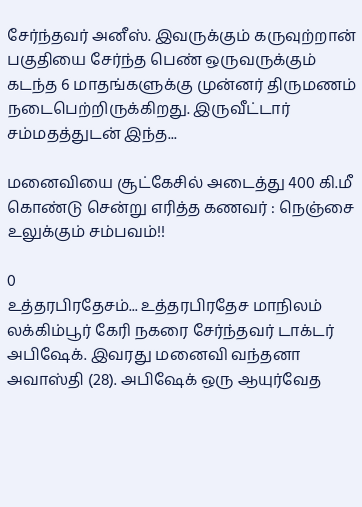சேர்ந்தவர் அனீஸ். இவருக்கும் கருவுற்றான் பகுதியை சேர்ந்த பெண் ஒருவருக்கும் கடந்த 6 மாதங்களுக்கு முன்னர் திருமணம் நடைபெற்றிருக்கிறது. இருவீட்டார் சம்மதத்துடன் இந்த...

மனைவியை சூட்கேசில் அடைத்து 400 கி.மீ கொண்டு சென்று எரித்த கணவர் : நெஞ்சை உலுக்கும் சம்பவம்!!

0
உத்தரபிரதேசம்... உத்தரபிரதேச மாநிலம் லக்கிம்பூர் கேரி நகரை சேர்ந்தவர் டாக்டர் அபிஷேக். இவரது மனைவி வந்தனா அவாஸ்தி (28). அபிஷேக் ஒரு ஆயுர்வேத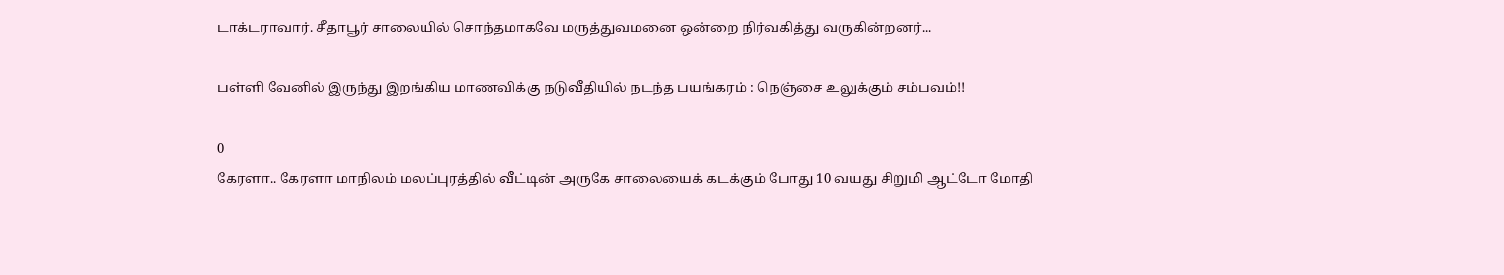டாக்டராவார். சீதாபூர் சாலையில் சொந்தமாகவே மருத்துவமனை ஒன்றை நிர்வகித்து வருகின்றனர்...

பள்ளி வேனில் இருந்து இறங்கிய மாணவிக்கு நடுவீதியில் நடந்த பயங்கரம் : நெஞ்சை உலுக்கும் சம்பவம்!!

0
கேரளா.. கேரளா மாநிலம் மலப்புரத்தில் வீட்டின் அருகே சாலையைக் கடக்கும் போது 10 வயது சிறுமி ஆட்டோ மோதி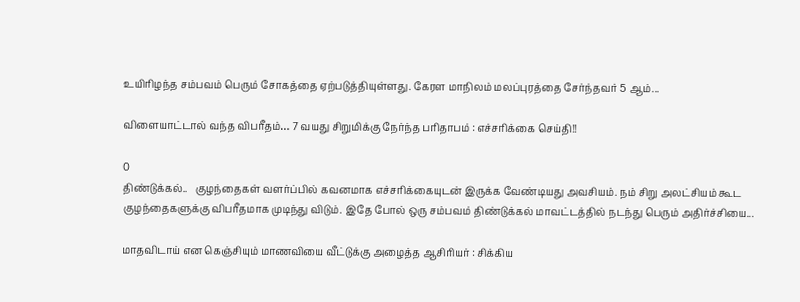உயிரிழந்த சம்பவம் பெரும் சோகத்தை ஏற்படுத்தியுள்ளது. கேரள மாநிலம் மலப்புரத்தை சேர்ந்தவர் 5 ஆம்...

விளையாட்டால் வந்த விபரீதம்… 7 வயது சிறுமிக்கு நேர்ந்த பரிதாபம் : எச்சரிக்கை செய்தி!!

0
திண்டுக்கல்..   குழந்தைகள் வளர்ப்பில் கவனமாக எச்சரிக்கையுடன் இருக்க வேண்டியது அவசியம். நம் சிறு அலட்சியம் கூட குழந்தைகளுக்கு விபரீதமாக முடிந்து விடும். இதே போல் ஒரு சம்பவம் திண்டுக்கல் மாவட்டத்தில் நடந்து பெரும் அதிர்ச்சியை...

மாதவிடாய் என கெஞ்சியும் மாணவியை வீட்டுக்கு அழைத்த ஆசிரியர் : சிக்கிய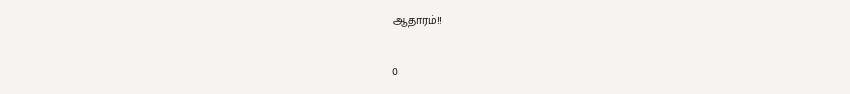ஆதாரம்!!

0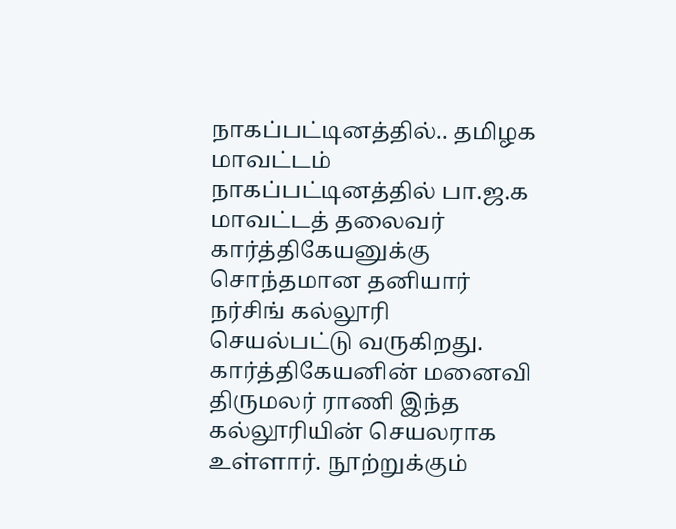நாகப்பட்டினத்தில்.. தமிழக மாவட்டம் நாகப்பட்டினத்தில் பா.ஜ.க மாவட்டத் தலைவர் கார்த்திகேயனுக்கு சொந்தமான தனியார் நர்சிங் கல்லூரி செயல்பட்டு வருகிறது. கார்த்திகேயனின் மனைவி திருமலர் ராணி இந்த கல்லூரியின் செயலராக உள்ளார். நூற்றுக்கும்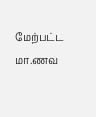மேற்பட்ட மா.ணவ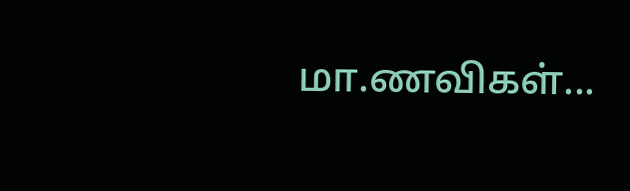மா.ணவிகள்...